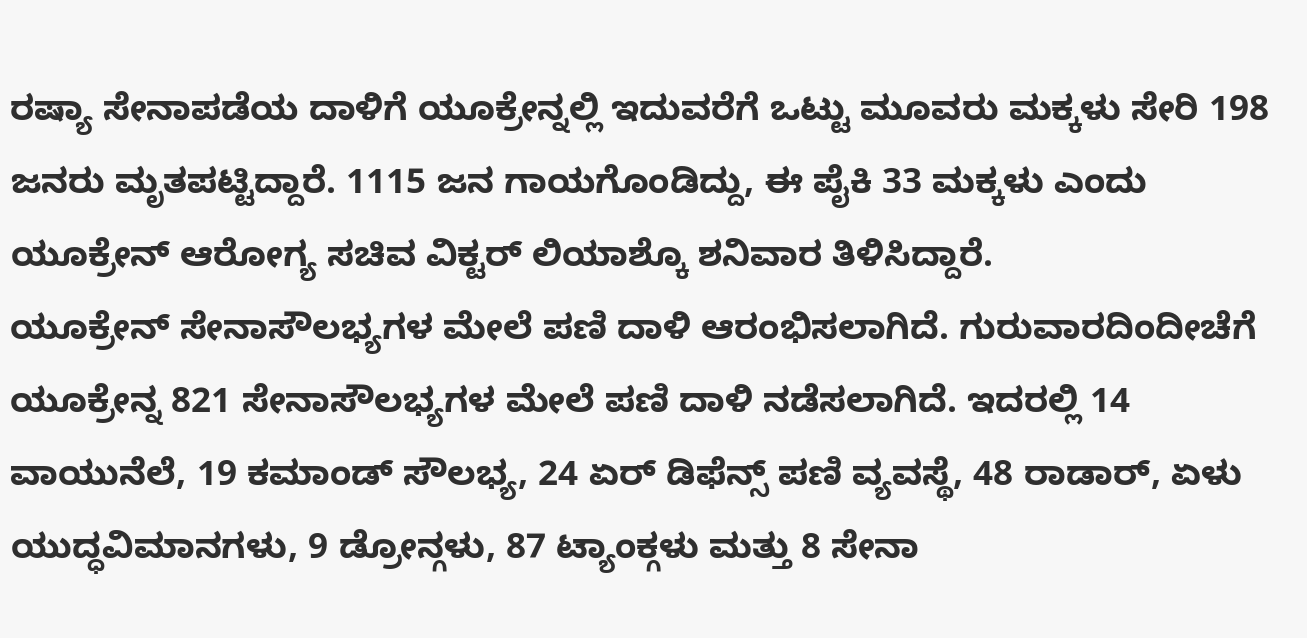ರಷ್ಯಾ ಸೇನಾಪಡೆಯ ದಾಳಿಗೆ ಯೂಕ್ರೇನ್ನಲ್ಲಿ ಇದುವರೆಗೆ ಒಟ್ಟು ಮೂವರು ಮಕ್ಕಳು ಸೇರಿ 198 ಜನರು ಮೃತಪಟ್ಟಿದ್ದಾರೆ. 1115 ಜನ ಗಾಯಗೊಂಡಿದ್ದು, ಈ ಪೈಕಿ 33 ಮಕ್ಕಳು ಎಂದು ಯೂಕ್ರೇನ್ ಆರೋಗ್ಯ ಸಚಿವ ವಿಕ್ಟರ್ ಲಿಯಾಶ್ಕೊ ಶನಿವಾರ ತಿಳಿಸಿದ್ದಾರೆ.
ಯೂಕ್ರೇನ್ ಸೇನಾಸೌಲಭ್ಯಗಳ ಮೇಲೆ ಪಣಿ ದಾಳಿ ಆರಂಭಿಸಲಾಗಿದೆ. ಗುರುವಾರದಿಂದೀಚೆಗೆ ಯೂಕ್ರೇನ್ನ 821 ಸೇನಾಸೌಲಭ್ಯಗಳ ಮೇಲೆ ಪಣಿ ದಾಳಿ ನಡೆಸಲಾಗಿದೆ. ಇದರಲ್ಲಿ 14 ವಾಯುನೆಲೆ, 19 ಕಮಾಂಡ್ ಸೌಲಭ್ಯ, 24 ಏರ್ ಡಿಫೆನ್ಸ್ ಪಣಿ ವ್ಯವಸ್ಥೆ, 48 ರಾಡಾರ್, ಏಳು ಯುದ್ಧವಿಮಾನಗಳು, 9 ಡ್ರೋನ್ಗಳು, 87 ಟ್ಯಾಂಕ್ಗಳು ಮತ್ತು 8 ಸೇನಾ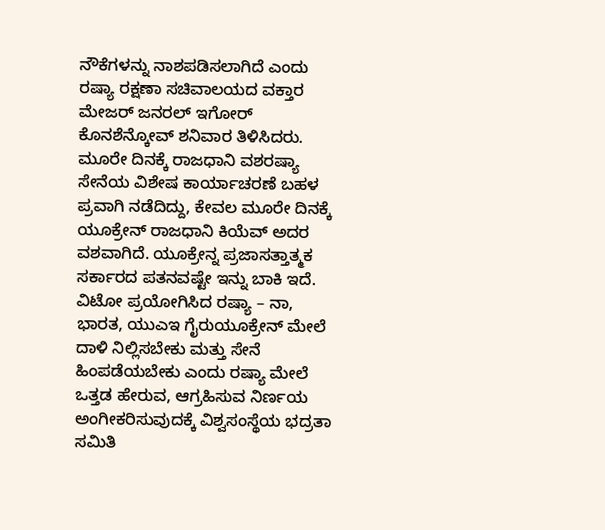ನೌಕೆಗಳನ್ನು ನಾಶಪಡಿಸಲಾಗಿದೆ ಎಂದು ರಷ್ಯಾ ರಕ್ಷಣಾ ಸಚಿವಾಲಯದ ವಕ್ತಾರ ಮೇಜರ್ ಜನರಲ್ ಇಗೋರ್ ಕೊನಶೆನ್ಕೋವ್ ಶನಿವಾರ ತಿಳಿಸಿದರು.
ಮೂರೇ ದಿನಕ್ಕೆ ರಾಜಧಾನಿ ವಶರಷ್ಯಾ ಸೇನೆಯ ವಿಶೇಷ ಕಾರ್ಯಾಚರಣೆ ಬಹಳ ಪ್ರವಾಗಿ ನಡೆದಿದ್ದು, ಕೇವಲ ಮೂರೇ ದಿನಕ್ಕೆ ಯೂಕ್ರೇನ್ ರಾಜಧಾನಿ ಕಿಯೆವ್ ಅದರ ವಶವಾಗಿದೆ. ಯೂಕ್ರೇನ್ನ ಪ್ರಜಾಸತ್ತಾತ್ಮಕ ಸರ್ಕಾರದ ಪತನವಷ್ಟೇ ಇನ್ನು ಬಾಕಿ ಇದೆ.
ವಿಟೋ ಪ್ರಯೋಗಿಸಿದ ರಷ್ಯಾ – ನಾ, ಭಾರತ, ಯುಎಇ ಗೈರುಯೂಕ್ರೇನ್ ಮೇಲೆ ದಾಳಿ ನಿಲ್ಲಿಸಬೇಕು ಮತ್ತು ಸೇನೆ ಹಿಂಪಡೆಯಬೇಕು ಎಂದು ರಷ್ಯಾ ಮೇಲೆ ಒತ್ತಡ ಹೇರುವ, ಆಗ್ರಹಿಸುವ ನಿರ್ಣಯ ಅಂಗೀಕರಿಸುವುದಕ್ಕೆ ವಿಶ್ವಸಂಸ್ಥೆಯ ಭದ್ರತಾ ಸಮಿತಿ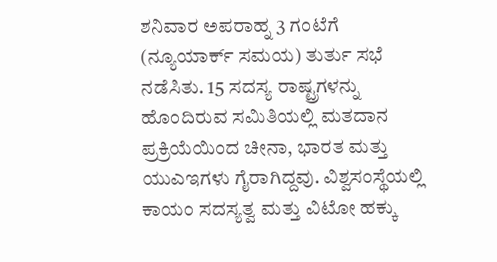ಶನಿವಾರ ಅಪರಾಹ್ನ 3 ಗಂಟೆಗೆ (ನ್ಯೂಯಾರ್ಕ್ ಸಮಯ) ತುರ್ತು ಸಭೆ ನಡೆಸಿತು. 15 ಸದಸ್ಯ ರಾಷ್ಟ್ರಗಳನ್ನು ಹೊಂದಿರುವ ಸಮಿತಿಯಲ್ಲಿ ಮತದಾನ ಪ್ರಕ್ರಿಯೆಯಿಂದ ಚೀನಾ, ಭಾರತ ಮತ್ತು ಯುಎಇಗಳು ಗೈರಾಗಿದ್ದವು. ವಿಶ್ವಸಂಸ್ಥೆಯಲ್ಲಿ ಕಾಯಂ ಸದಸ್ಯತ್ವ ಮತ್ತು ವಿಟೋ ಹಕ್ಕು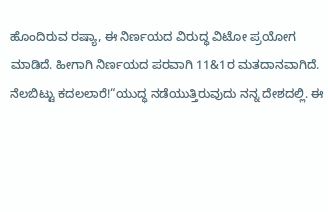ಹೊಂದಿರುವ ರಷ್ಯಾ, ಈ ನಿರ್ಣಯದ ವಿರುದ್ಧ ವಿಟೋ ಪ್ರಯೋಗ ಮಾಡಿದೆ. ಹೀಗಾಗಿ ನಿರ್ಣಯದ ಪರವಾಗಿ 11&1ರ ಮತದಾನವಾಗಿದೆ.
ನೆಲಬಿಟ್ಟು ಕದಲಲಾರೆ!“ಯುದ್ಧ ನಡೆಯುತ್ತಿರುವುದು ನನ್ನ ದೇಶದಲ್ಲಿ. ಈ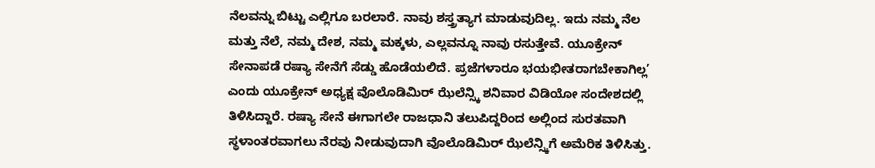ನೆಲವನ್ನು ಬಿಟ್ಟು ಎಲ್ಲಿಗೂ ಬರಲಾರೆ. ನಾವು ಶಸ್ತ್ರತ್ಯಾಗ ಮಾಡುವುದಿಲ್ಲ. ಇದು ನಮ್ಮ ನೆಲ ಮತ್ತು ನೆಲೆ, ನಮ್ಮ ದೇಶ, ನಮ್ಮ ಮಕ್ಕಳು, ಎಲ್ಲವನ್ನೂ ನಾವು ರಸುತ್ತೇವೆ. ಯೂಕ್ರೇನ್ ಸೇನಾಪಡೆ ರಷ್ಯಾ ಸೇನೆಗೆ ಸೆಡ್ಡು ಹೊಡೆಯಲಿದೆ. ಪ್ರಜೆಗಳಾರೂ ಭಯಭೀತರಾಗಬೇಕಾಗಿಲ್ಲ’ ಎಂದು ಯೂಕ್ರೇನ್ ಅಧ್ಯಕ್ಷ ವೊಲೊಡಿಮಿರ್ ಝೆಲೆನ್ಸ್ಕಿ ಶನಿವಾರ ವಿಡಿಯೋ ಸಂದೇಶದಲ್ಲಿ ತಿಳಿಸಿದ್ದಾರೆ. ರಷ್ಯಾ ಸೇನೆ ಈಗಾಗಲೇ ರಾಜಧಾನಿ ತಲುಪಿದ್ದರಿಂದ ಅಲ್ಲಿಂದ ಸುರತವಾಗಿ ಸ್ಥಳಾಂತರವಾಗಲು ನೆರವು ನೀಡುವುದಾಗಿ ವೊಲೊಡಿಮಿರ್ ಝೆಲೆನ್ಸ್ಕಿಗೆ ಅಮೆರಿಕ ತಿಳಿಸಿತ್ತು.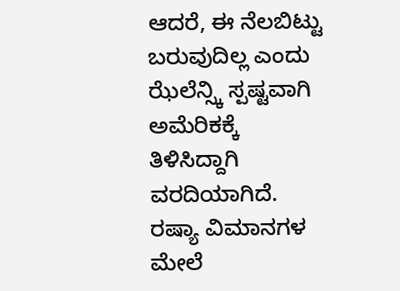ಆದರೆ, ಈ ನೆಲಬಿಟ್ಟು ಬರುವುದಿಲ್ಲ ಎಂದು ಝೆಲೆನ್ಸ್ಕಿ ಸ್ಪಷ್ಟವಾಗಿ ಅಮೆರಿಕಕ್ಕೆ ತಿಳಿಸಿದ್ದಾಗಿ ವರದಿಯಾಗಿದೆ.
ರಷ್ಯಾ ವಿಮಾನಗಳ ಮೇಲೆ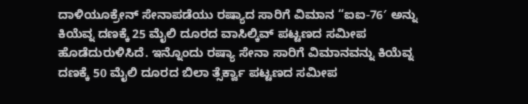ದಾಳಿಯೂಕ್ರೇನ್ ಸೇನಾಪಡೆಯು ರಷ್ಯಾದ ಸಾರಿಗೆ ವಿಮಾನ “ಐಐ-76′ ಅನ್ನು ಕಿಯೆವ್ನ ದಣಕ್ಕೆ 25 ಮೈಲಿ ದೂರದ ವಾಸಿಲ್ಕಿವ್ ಪಟ್ಟಣದ ಸಮೀಪ ಹೊಡೆದುರುಳಿಸಿದೆ. ಇನ್ನೊಂದು ರಷ್ಯಾ ಸೇನಾ ಸಾರಿಗೆ ವಿಮಾನವನ್ನು ಕಿಯೆವ್ನ ದಣಕ್ಕೆ 50 ಮೈಲಿ ದೂರದ ಬಿಲಾ ತ್ಸೆರ್ಕ್ವಾ ಪಟ್ಟಣದ ಸಮೀಪ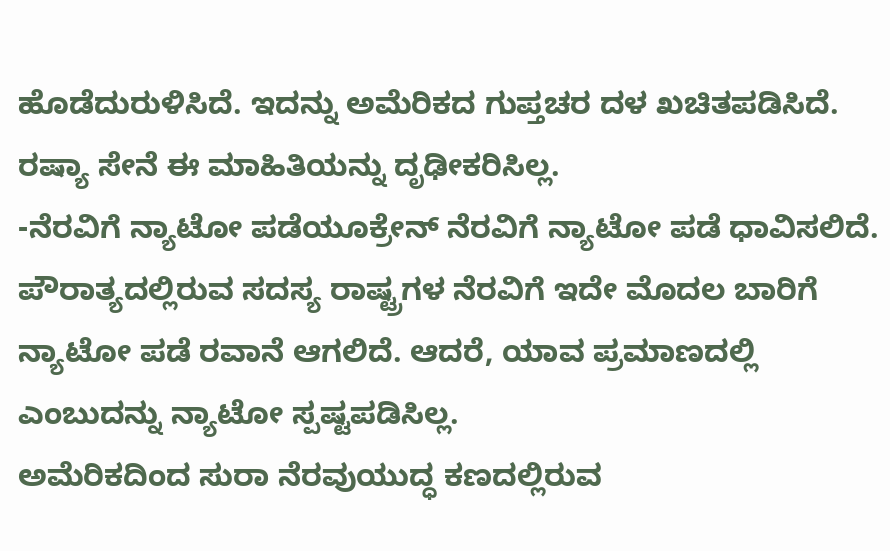ಹೊಡೆದುರುಳಿಸಿದೆ. ಇದನ್ನು ಅಮೆರಿಕದ ಗುಪ್ತಚರ ದಳ ಖಚಿತಪಡಿಸಿದೆ. ರಷ್ಯಾ ಸೇನೆ ಈ ಮಾಹಿತಿಯನ್ನು ದೃಢೀಕರಿಸಿಲ್ಲ.
-ನೆರವಿಗೆ ನ್ಯಾಟೋ ಪಡೆಯೂಕ್ರೇನ್ ನೆರವಿಗೆ ನ್ಯಾಟೋ ಪಡೆ ಧಾವಿಸಲಿದೆ. ಪೌರಾತ್ಯದಲ್ಲಿರುವ ಸದಸ್ಯ ರಾಷ್ಟ್ರಗಳ ನೆರವಿಗೆ ಇದೇ ಮೊದಲ ಬಾರಿಗೆ ನ್ಯಾಟೋ ಪಡೆ ರವಾನೆ ಆಗಲಿದೆ. ಆದರೆ, ಯಾವ ಪ್ರಮಾಣದಲ್ಲಿ ಎಂಬುದನ್ನು ನ್ಯಾಟೋ ಸ್ಪಷ್ಟಪಡಿಸಿಲ್ಲ.
ಅಮೆರಿಕದಿಂದ ಸುರಾ ನೆರವುಯುದ್ಧ ಕಣದಲ್ಲಿರುವ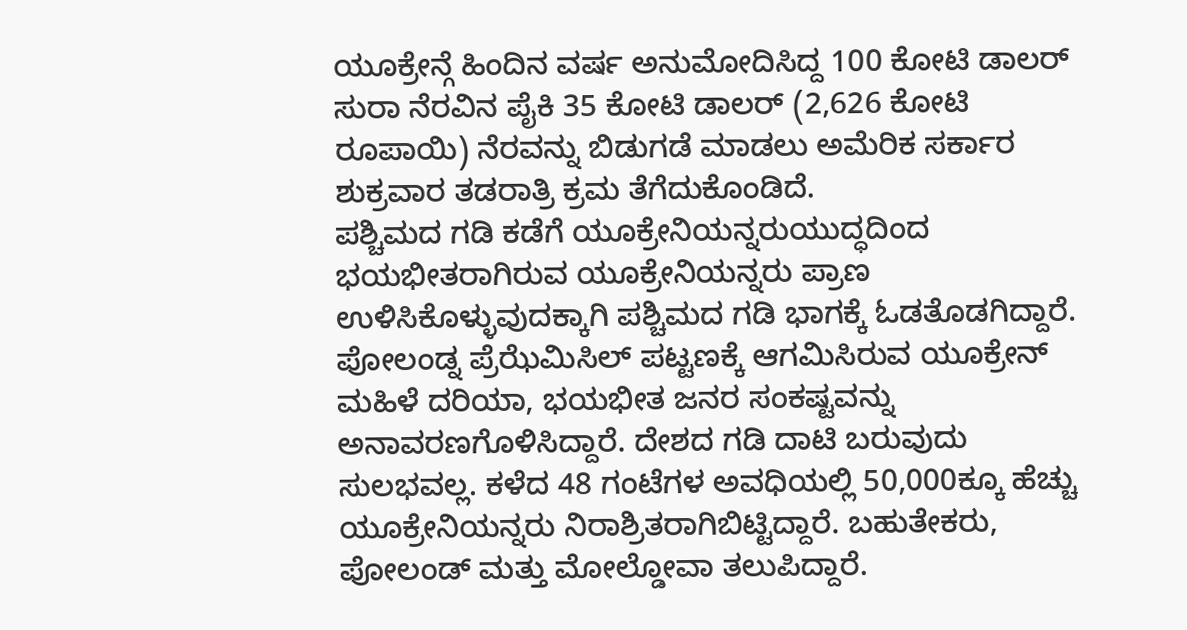ಯೂಕ್ರೇನ್ಗೆ ಹಿಂದಿನ ವರ್ಷ ಅನುಮೋದಿಸಿದ್ದ 100 ಕೋಟಿ ಡಾಲರ್ ಸುರಾ ನೆರವಿನ ಪೈಕಿ 35 ಕೋಟಿ ಡಾಲರ್ (2,626 ಕೋಟಿ ರೂಪಾಯಿ) ನೆರವನ್ನು ಬಿಡುಗಡೆ ಮಾಡಲು ಅಮೆರಿಕ ಸರ್ಕಾರ ಶುಕ್ರವಾರ ತಡರಾತ್ರಿ ಕ್ರಮ ತೆಗೆದುಕೊಂಡಿದೆ.
ಪಶ್ಚಿಮದ ಗಡಿ ಕಡೆಗೆ ಯೂಕ್ರೇನಿಯನ್ನರುಯುದ್ಧದಿಂದ ಭಯಭೀತರಾಗಿರುವ ಯೂಕ್ರೇನಿಯನ್ನರು ಪ್ರಾಣ ಉಳಿಸಿಕೊಳ್ಳುವುದಕ್ಕಾಗಿ ಪಶ್ಚಿಮದ ಗಡಿ ಭಾಗಕ್ಕೆ ಓಡತೊಡಗಿದ್ದಾರೆ. ಪೋಲಂಡ್ನ ಪ್ರೆಝೆಮಿಸಿಲ್ ಪಟ್ಟಣಕ್ಕೆ ಆಗಮಿಸಿರುವ ಯೂಕ್ರೇನ್ ಮಹಿಳೆ ದರಿಯಾ, ಭಯಭೀತ ಜನರ ಸಂಕಷ್ಟವನ್ನು ಅನಾವರಣಗೊಳಿಸಿದ್ದಾರೆ. ದೇಶದ ಗಡಿ ದಾಟಿ ಬರುವುದು ಸುಲಭವಲ್ಲ. ಕಳೆದ 48 ಗಂಟೆಗಳ ಅವಧಿಯಲ್ಲಿ 50,000ಕ್ಕೂ ಹೆಚ್ಚು ಯೂಕ್ರೇನಿಯನ್ನರು ನಿರಾಶ್ರಿತರಾಗಿಬಿಟ್ಟಿದ್ದಾರೆ. ಬಹುತೇಕರು, ಪೋಲಂಡ್ ಮತ್ತು ಮೋಲ್ಡೋವಾ ತಲುಪಿದ್ದಾರೆ.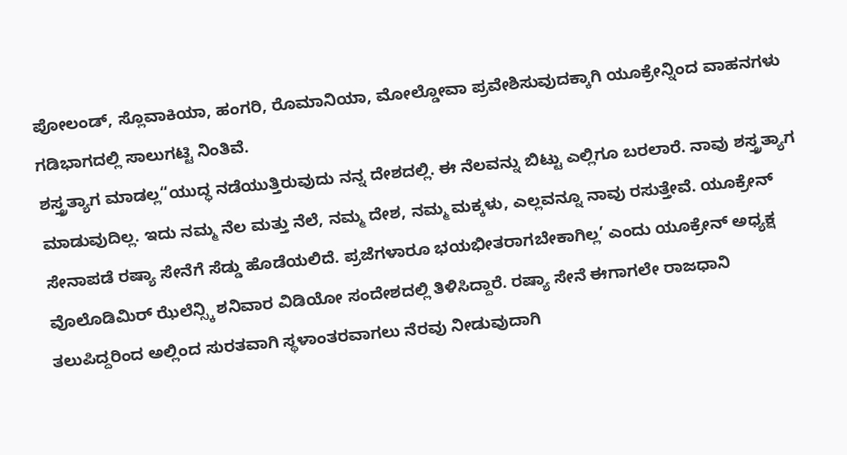ಪೋಲಂಡ್, ಸ್ಲೊವಾಕಿಯಾ, ಹಂಗರಿ, ರೊಮಾನಿಯಾ, ಮೋಲ್ಡೋವಾ ಪ್ರವೇಶಿಸುವುದಕ್ಕಾಗಿ ಯೂಕ್ರೇನ್ನಿಂದ ವಾಹನಗಳು ಗಡಿಭಾಗದಲ್ಲಿ ಸಾಲುಗಟ್ಟಿ ನಿಂತಿವೆ.
ಶಸ್ತ್ರತ್ಯಾಗ ಮಾಡಲ್ಲ“ಯುದ್ಧ ನಡೆಯುತ್ತಿರುವುದು ನನ್ನ ದೇಶದಲ್ಲಿ. ಈ ನೆಲವನ್ನು ಬಿಟ್ಟು ಎಲ್ಲಿಗೂ ಬರಲಾರೆ. ನಾವು ಶಸ್ತ್ರತ್ಯಾಗ ಮಾಡುವುದಿಲ್ಲ. ಇದು ನಮ್ಮ ನೆಲ ಮತ್ತು ನೆಲೆ, ನಮ್ಮ ದೇಶ, ನಮ್ಮ ಮಕ್ಕಳು, ಎಲ್ಲವನ್ನೂ ನಾವು ರಸುತ್ತೇವೆ. ಯೂಕ್ರೇನ್ ಸೇನಾಪಡೆ ರಷ್ಯಾ ಸೇನೆಗೆ ಸೆಡ್ಡು ಹೊಡೆಯಲಿದೆ. ಪ್ರಜೆಗಳಾರೂ ಭಯಭೀತರಾಗಬೇಕಾಗಿಲ್ಲ’ ಎಂದು ಯೂಕ್ರೇನ್ ಅಧ್ಯಕ್ಷ ವೊಲೊಡಿಮಿರ್ ಝೆಲೆನ್ಸ್ಕಿ ಶನಿವಾರ ವಿಡಿಯೋ ಸಂದೇಶದಲ್ಲಿ ತಿಳಿಸಿದ್ದಾರೆ. ರಷ್ಯಾ ಸೇನೆ ಈಗಾಗಲೇ ರಾಜಧಾನಿ ತಲುಪಿದ್ದರಿಂದ ಅಲ್ಲಿಂದ ಸುರತವಾಗಿ ಸ್ಥಳಾಂತರವಾಗಲು ನೆರವು ನೀಡುವುದಾಗಿ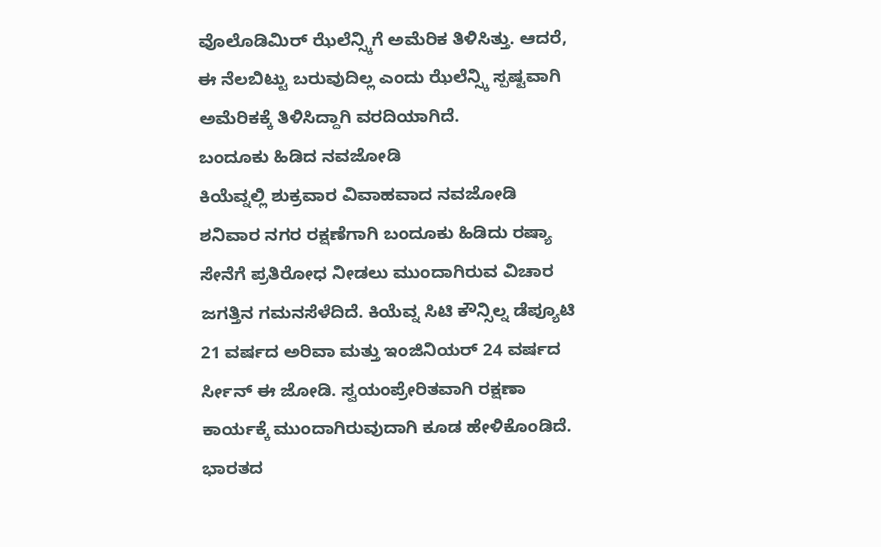ವೊಲೊಡಿಮಿರ್ ಝೆಲೆನ್ಸ್ಕಿಗೆ ಅಮೆರಿಕ ತಿಳಿಸಿತ್ತು. ಆದರೆ, ಈ ನೆಲಬಿಟ್ಟು ಬರುವುದಿಲ್ಲ ಎಂದು ಝೆಲೆನ್ಸ್ಕಿ ಸ್ಪಷ್ಟವಾಗಿ ಅಮೆರಿಕಕ್ಕೆ ತಿಳಿಸಿದ್ದಾಗಿ ವರದಿಯಾಗಿದೆ.
ಬಂದೂಕು ಹಿಡಿದ ನವಜೋಡಿ
ಕಿಯೆವ್ನಲ್ಲಿ ಶುಕ್ರವಾರ ವಿವಾಹವಾದ ನವಜೋಡಿ ಶನಿವಾರ ನಗರ ರಕ್ಷಣೆಗಾಗಿ ಬಂದೂಕು ಹಿಡಿದು ರಷ್ಯಾ ಸೇನೆಗೆ ಪ್ರತಿರೋಧ ನೀಡಲು ಮುಂದಾಗಿರುವ ವಿಚಾರ ಜಗತ್ತಿನ ಗಮನಸೆಳೆದಿದೆ. ಕಿಯೆವ್ನ ಸಿಟಿ ಕೌನ್ಸಿಲ್ನ ಡೆಪ್ಯೂಟಿ 21 ವರ್ಷದ ಅರಿವಾ ಮತ್ತು ಇಂಜಿನಿಯರ್ 24 ವರ್ಷದ ರ್ಸೀನ್ ಈ ಜೋಡಿ. ಸ್ವಯಂಪ್ರೇರಿತವಾಗಿ ರಕ್ಷಣಾ ಕಾರ್ಯಕ್ಕೆ ಮುಂದಾಗಿರುವುದಾಗಿ ಕೂಡ ಹೇಳಿಕೊಂಡಿದೆ.
ಭಾರತದ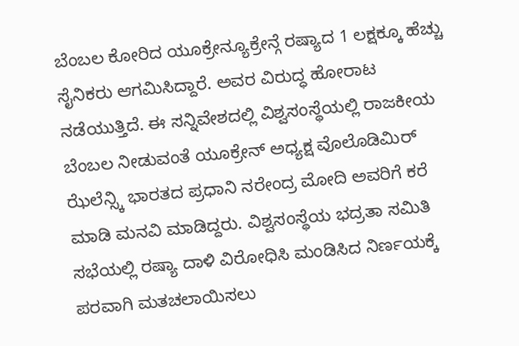ಬೆಂಬಲ ಕೋರಿದ ಯೂಕ್ರೇನ್ಯೂಕ್ರೇನ್ಗೆ ರಷ್ಯಾದ 1 ಲಕ್ಷಕ್ಕೂ ಹೆಚ್ಚು ಸೈನಿಕರು ಆಗಮಿಸಿದ್ದಾರೆ. ಅವರ ವಿರುದ್ಧ ಹೋರಾಟ ನಡೆಯುತ್ತಿದೆ. ಈ ಸನ್ನಿವೇಶದಲ್ಲಿ ವಿಶ್ವಸಂಸ್ಥೆಯಲ್ಲಿ ರಾಜಕೀಯ ಬೆಂಬಲ ನೀಡುವಂತೆ ಯೂಕ್ರೇನ್ ಅಧ್ಯಕ್ಷ ವೊಲೊಡಿಮಿರ್ ಝೆಲೆನ್ಸ್ಕಿ ಭಾರತದ ಪ್ರಧಾನಿ ನರೇಂದ್ರ ಮೋದಿ ಅವರಿಗೆ ಕರೆ ಮಾಡಿ ಮನವಿ ಮಾಡಿದ್ದರು. ವಿಶ್ವಸಂಸ್ಥೆಯ ಭದ್ರತಾ ಸಮಿತಿ ಸಭೆಯಲ್ಲಿ ರಷ್ಯಾ ದಾಳಿ ವಿರೋಧಿಸಿ ಮಂಡಿಸಿದ ನಿರ್ಣಯಕ್ಕೆ ಪರವಾಗಿ ಮತಚಲಾಯಿಸಲು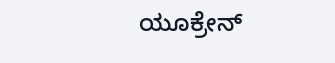ಯೂಕ್ರೇನ್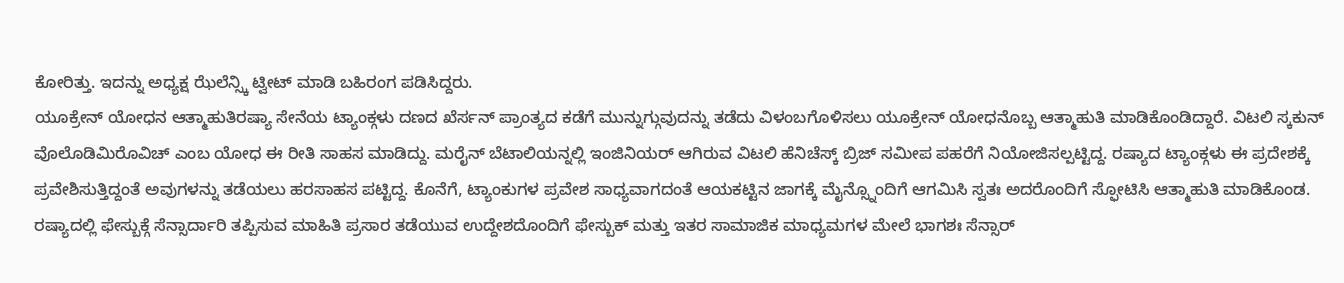ಕೋರಿತ್ತು. ಇದನ್ನು ಅಧ್ಯಕ್ಷ ಝೆಲೆನ್ಸ್ಕಿ ಟ್ವೀಟ್ ಮಾಡಿ ಬಹಿರಂಗ ಪಡಿಸಿದ್ದರು.
ಯೂಕ್ರೇನ್ ಯೋಧನ ಆತ್ಮಾಹುತಿರಷ್ಯಾ ಸೇನೆಯ ಟ್ಯಾಂಕ್ಗಳು ದಣದ ಖೆರ್ಸನ್ ಪ್ರಾಂತ್ಯದ ಕಡೆಗೆ ಮುನ್ನುಗ್ಗುವುದನ್ನು ತಡೆದು ವಿಳಂಬಗೊಳಿಸಲು ಯೂಕ್ರೇನ್ ಯೋಧನೊಬ್ಬ ಆತ್ಮಾಹುತಿ ಮಾಡಿಕೊಂಡಿದ್ದಾರೆ. ವಿಟಲಿ ಸ್ಕಕುನ್ ವೊಲೊಡಿಮಿರೊವಿಚ್ ಎಂಬ ಯೋಧ ಈ ರೀತಿ ಸಾಹಸ ಮಾಡಿದ್ದು. ಮರೈನ್ ಬೆಟಾಲಿಯನ್ನಲ್ಲಿ ಇಂಜಿನಿಯರ್ ಆಗಿರುವ ವಿಟಲಿ ಹೆನಿಚೆಸ್ಕ್ ಬ್ರಿಜ್ ಸಮೀಪ ಪಹರೆಗೆ ನಿಯೋಜಿಸಲ್ಪಟ್ಟಿದ್ದ. ರಷ್ಯಾದ ಟ್ಯಾಂಕ್ಗಳು ಈ ಪ್ರದೇಶಕ್ಕೆ ಪ್ರವೇಶಿಸುತ್ತಿದ್ದಂತೆ ಅವುಗಳನ್ನು ತಡೆಯಲು ಹರಸಾಹಸ ಪಟ್ಟಿದ್ದ. ಕೊನೆಗೆ, ಟ್ಯಾಂಕುಗಳ ಪ್ರವೇಶ ಸಾಧ್ಯವಾಗದಂತೆ ಆಯಕಟ್ಟಿನ ಜಾಗಕ್ಕೆ ಮೈನ್ಸ್ನೊಂದಿಗೆ ಆಗಮಿಸಿ ಸ್ವತಃ ಅದರೊಂದಿಗೆ ಸ್ಫೋಟಿಸಿ ಆತ್ಮಾಹುತಿ ಮಾಡಿಕೊಂಡ.
ರಷ್ಯಾದಲ್ಲಿ ಫೇಸ್ಬುಕ್ಗೆ ಸೆನ್ಸಾರ್ದಾರಿ ತಪ್ಪಿಸುವ ಮಾಹಿತಿ ಪ್ರಸಾರ ತಡೆಯುವ ಉದ್ದೇಶದೊಂದಿಗೆ ಫೇಸ್ಬುಕ್ ಮತ್ತು ಇತರ ಸಾಮಾಜಿಕ ಮಾಧ್ಯಮಗಳ ಮೇಲೆ ಭಾಗಶಃ ಸೆನ್ಸಾರ್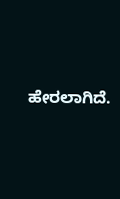ಹೇರಲಾಗಿದೆ.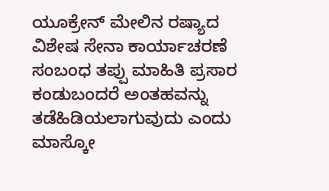ಯೂಕ್ರೇನ್ ಮೇಲಿನ ರಷ್ಯಾದ ವಿಶೇಷ ಸೇನಾ ಕಾರ್ಯಾಚರಣೆ ಸಂಬಂಧ ತಪ್ಪು ಮಾಹಿತಿ ಪ್ರಸಾರ ಕಂಡುಬಂದರೆ ಅಂತಹವನ್ನು ತಡೆಹಿಡಿಯಲಾಗುವುದು ಎಂದು ಮಾಸ್ಕೋ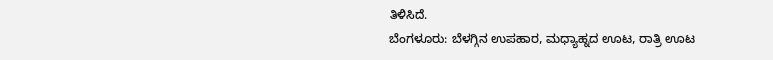ತಿಳಿಸಿದೆ.
ಬೆಂಗಳೂರು: ಬೆಳಗ್ಗಿನ ಉಪಹಾರ, ಮಧ್ಯಾಹ್ನದ ಊಟ, ರಾತ್ರಿ ಊಟ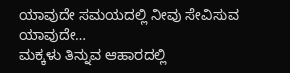ಯಾವುದೇ ಸಮಯದಲ್ಲಿ ನೀವು ಸೇವಿಸುವ ಯಾವುದೇ…
ಮಕ್ಕಳು ತಿನ್ನುವ ಆಹಾರದಲ್ಲಿ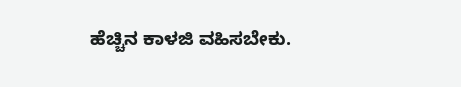ಹೆಚ್ಚಿನ ಕಾಳಜಿ ವಹಿಸಬೇಕು.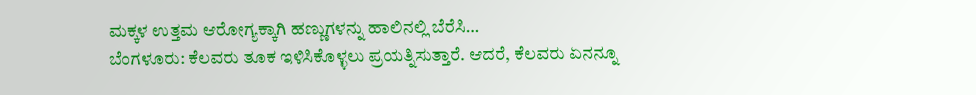ಮಕ್ಕಳ ಉತ್ತಮ ಆರೋಗ್ಯಕ್ಕಾಗಿ ಹಣ್ಣುಗಳನ್ನು ಹಾಲಿನಲ್ಲಿ ಬೆರೆಸಿ…
ಬೆಂಗಳೂರು: ಕೆಲವರು ತೂಕ ಇಳಿಸಿಕೊಳ್ಳಲು ಪ್ರಯತ್ನಿಸುತ್ತಾರೆ. ಆದರೆ, ಕೆಲವರು ಏನನ್ನೂ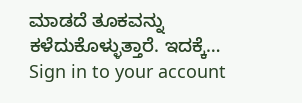ಮಾಡದೆ ತೂಕವನ್ನು ಕಳೆದುಕೊಳ್ಳುತ್ತಾರೆ. ಇದಕ್ಕೆ…
Sign in to your account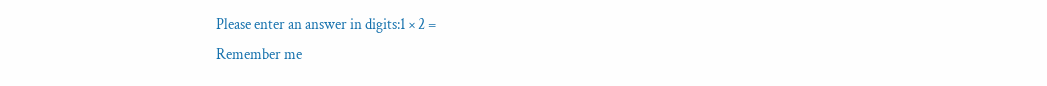Please enter an answer in digits:1 × 2 =
Remember me